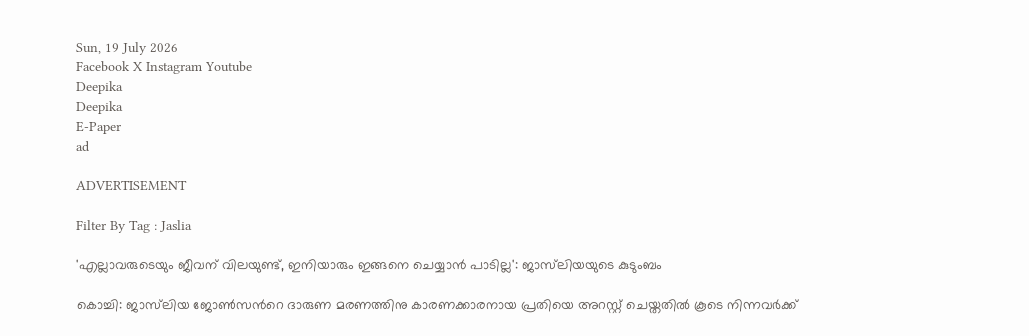Sun, 19 July 2026
Facebook X Instagram Youtube
Deepika
Deepika
E-Paper
ad

ADVERTISEMENT

Filter By Tag : Jaslia

'എല്ലാവരുടെയും ജീവന് വിലയുണ്ട്, ഇനിയാരും ഇങ്ങനെ ചെയ്യാന്‍ പാടില്ല': ജാസ്‌ലിയയുടെ കുടുംബം

കൊച്ചി: ജാസ്‌ലിയ ജോണ്‍സന്‍റെ ദാരുണ മരണത്തിനു കാരണക്കാരനായ പ്രതിയെ അറസ്റ്റ് ചെയ്തതില്‍ കൂടെ നിന്നവര്‍ക്ക്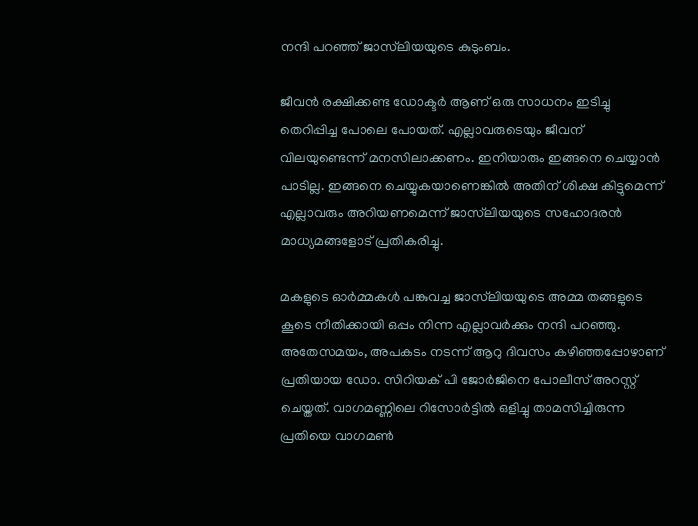നന്ദി പറഞ്ഞ് ജാസ്‌ലിയയുടെ കുടുംബം.

ജീവന്‍ രക്ഷിക്കണ്ട ഡോക്ടര്‍ ആണ് ഒരു സാധനം ഇടിച്ചു തെറിപ്പിച്ച പോലെ പോയത്. എല്ലാവരുടെയും ജീവന് വിലയുണ്ടെന്ന് മനസിലാക്കണം. ഇനിയാരും ഇങ്ങനെ ചെയ്യാന്‍ പാടില്ല. ഇങ്ങനെ ചെയ്യുകയാണെങ്കില്‍ അതിന് ശിക്ഷ കിട്ടുമെന്ന് എല്ലാവരും അറിയണമെന്ന് ജാസ്‌ലിയയുടെ സഹോദരന്‍ മാധ്യമങ്ങളോട് പ്രതികരിച്ചു.

മകളുടെ ഓര്‍മ്മകള്‍ പങ്കുവച്ച ജാസ്‌ലിയയുടെ അമ്മ തങ്ങളുടെ കൂടെ നീതിക്കായി ഒപ്പം നിന്ന എല്ലാവര്‍ക്കും നന്ദി പറഞ്ഞു. അതേസമയം, അപകടം നടന്ന് ആറു ദിവസം കഴിഞ്ഞപ്പോഴാണ് പ്രതിയായ ഡോ. സിറിയക് പി ജോര്‍ജിനെ പോലീസ് അറസ്റ്റ് ചെയ്തത്. വാഗമണ്ണിലെ റിസോര്‍ട്ടില്‍ ഒളിച്ചു താമസിച്ചിരുന്ന പ്രതിയെ വാഗമണ്‍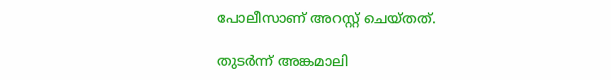പോലീസാണ് അറസ്റ്റ് ചെയ്തത്.

തുടര്‍ന്ന് അങ്കമാലി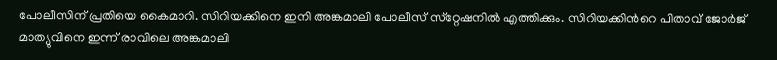പോലീസിന് പ്രതിയെ കൈമാറി. സിറിയക്കിനെ ഇനി അങ്കമാലി പോലീസ് സ്‌റ്റേഷനില്‍ എത്തിക്കും. സിറിയക്കിന്‍റെ പിതാവ് ജോര്‍ജ് മാത്യുവിനെ ഇന്ന് രാവിലെ അങ്കമാലി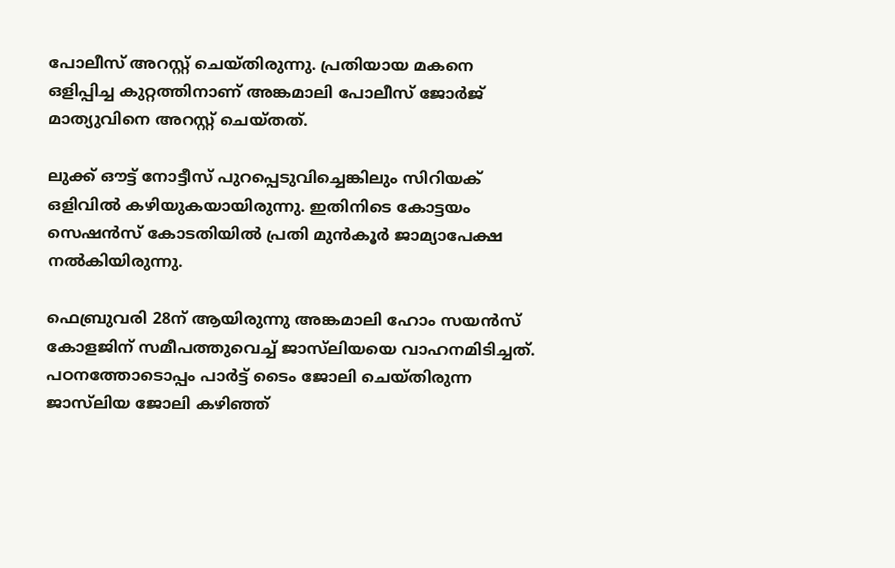പോലീസ് അറസ്റ്റ് ചെയ്തിരുന്നു. പ്രതിയായ മകനെ ഒളിപ്പിച്ച കുറ്റത്തിനാണ് അങ്കമാലി പോലീസ് ജോര്‍ജ് മാത്യുവിനെ അറസ്റ്റ് ചെയ്തത്.

ലുക്ക് ഔട്ട് നോട്ടീസ് പുറപ്പെടുവിച്ചെങ്കിലും സിറിയക് ഒളിവില്‍ കഴിയുകയായിരുന്നു. ഇതിനിടെ കോട്ടയം സെഷന്‍സ് കോടതിയില്‍ പ്രതി മുന്‍കൂര്‍ ജാമ്യാപേക്ഷ നല്‍കിയിരുന്നു.

ഫെബ്രുവരി 28ന് ആയിരുന്നു അങ്കമാലി ഹോം സയന്‍സ് കോളജിന് സമീപത്തുവെച്ച് ജാസ്‌ലിയയെ വാഹനമിടിച്ചത്. പഠനത്തോടൊപ്പം പാര്‍ട്ട് ടൈം ജോലി ചെയ്തിരുന്ന ജാസ്‌ലിയ ജോലി കഴിഞ്ഞ്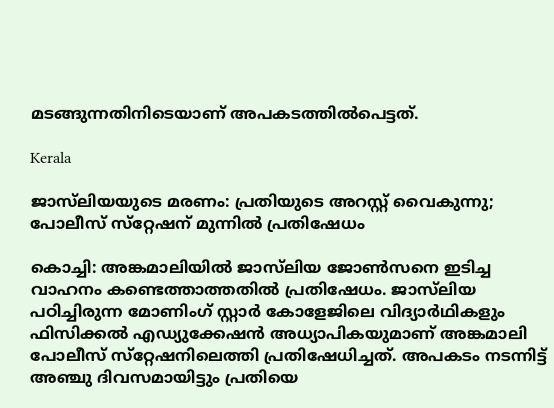മടങ്ങുന്നതിനിടെയാണ് അപകടത്തില്‍പെട്ടത്.

Kerala

ജാസ്‌ലിയയുടെ മരണം: പ്രതിയുടെ അറസ്റ്റ് വൈകുന്നു; പോലീസ് സ്‌റ്റേഷന് മുന്നില്‍ പ്രതിഷേധം

കൊച്ചി: അങ്കമാലിയില്‍ ജാസ്‌ലിയ ജോണ്‍സനെ ഇടിച്ച വാഹനം കണ്ടെത്താത്തതില്‍ പ്രതിഷേധം. ജാസ്‌ലിയ പഠിച്ചിരുന്ന മോണിംഗ് സ്റ്റാര്‍ കോളേജിലെ വിദ്യാര്‍ഥികളും ഫിസിക്കല്‍ എഡ്യുക്കേഷന്‍ അധ്യാപികയുമാണ് അങ്കമാലി പോലീസ് സ്‌റ്റേഷനിലെത്തി പ്രതിഷേധിച്ചത്. അപകടം നടന്നിട്ട് അഞ്ചു ദിവസമായിട്ടും പ്രതിയെ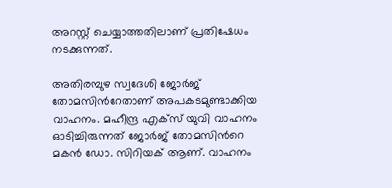അറസ്റ്റ് ചെയ്യാത്തതിലാണ് പ്രതിഷേധം നടക്കുന്നത്.

അതിരമ്പുഴ സ്വദേശി ജോര്‍ജ് തോമസിന്‍റേതാണ് അപകടമുണ്ടാക്കിയ വാഹനം. മഹീന്ദ്ര എക്സ് യുവി വാഹനം ഓടിച്ചിരുന്നത് ജോര്‍ജ് തോമസിന്‍റെ മകന്‍ ഡോ. സിറിയക് ആണ്. വാഹനം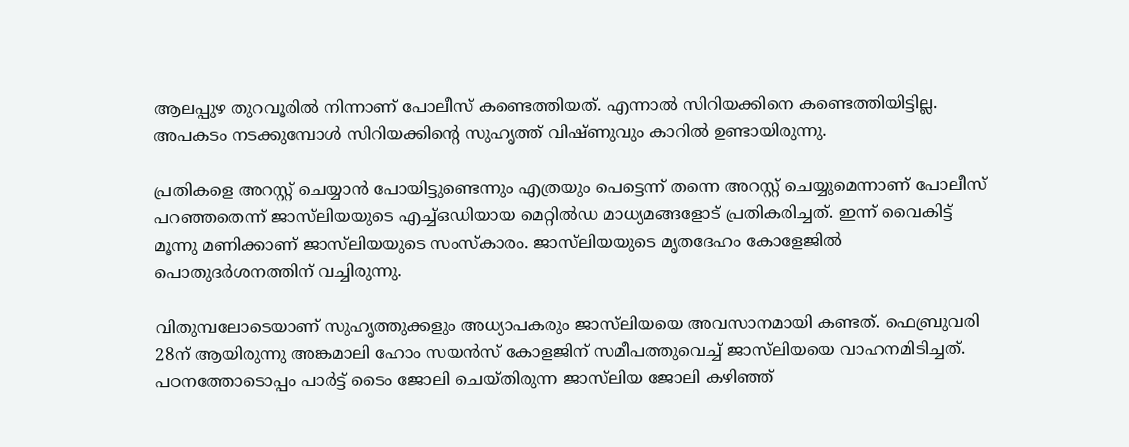ആലപ്പുഴ തുറവൂരില്‍ നിന്നാണ് പോലീസ് കണ്ടെത്തിയത്. എന്നാല്‍ സിറിയക്കിനെ കണ്ടെത്തിയിട്ടില്ല. അപകടം നടക്കുമ്പോള്‍ സിറിയക്കിന്‍റെ സുഹൃത്ത് വിഷ്ണുവും കാറില്‍ ഉണ്ടായിരുന്നു.

പ്രതികളെ അറസ്റ്റ് ചെയ്യാന്‍ പോയിട്ടുണ്ടെന്നും എത്രയും പെട്ടെന്ന് തന്നെ അറസ്റ്റ് ചെയ്യുമെന്നാണ് പോലീസ് പറഞ്ഞതെന്ന് ജാസ്‌ലിയയുടെ എച്ച്ഒഡിയായ മെറ്റില്‍ഡ മാധ്യമങ്ങളോട് പ്രതികരിച്ചത്. ഇന്ന് വൈകിട്ട് മൂന്നു മണിക്കാണ് ജാസ്‌ലിയയുടെ സംസ്‌കാരം. ജാസ്‌ലിയയുടെ മൃതദേഹം കോളേജില്‍ പൊതുദര്‍ശനത്തിന് വച്ചിരുന്നു.

വിതുമ്പലോടെയാണ് സുഹൃത്തുക്കളും അധ്യാപകരും ജാസ്‌ലിയയെ അവസാനമായി കണ്ടത്. ഫെബ്രുവരി 28ന് ആയിരുന്നു അങ്കമാലി ഹോം സയന്‍സ് കോളജിന് സമീപത്തുവെച്ച് ജാസ്‌ലിയയെ വാഹനമിടിച്ചത്. പഠനത്തോടൊപ്പം പാര്‍ട്ട് ടൈം ജോലി ചെയ്തിരുന്ന ജാസ്‌ലിയ ജോലി കഴിഞ്ഞ്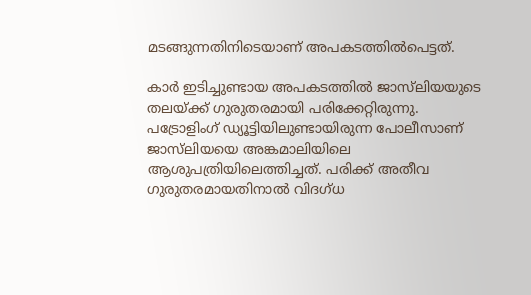മടങ്ങുന്നതിനിടെയാണ് അപകടത്തില്‍പെട്ടത്.

കാര്‍ ഇടിച്ചുണ്ടായ അപകടത്തില്‍ ജാസ്‌ലിയയുടെ തലയ്ക്ക് ഗുരുതരമായി പരിക്കേറ്റിരുന്നു. പട്രോളിംഗ് ഡ്യൂട്ടിയിലുണ്ടായിരുന്ന പോലീസാണ് ജാസ്‌ലിയയെ അങ്കമാലിയിലെ ആശുപത്രിയിലെത്തിച്ചത്. പരിക്ക് അതീവ ഗുരുതരമായതിനാല്‍ വിദഗ്ധ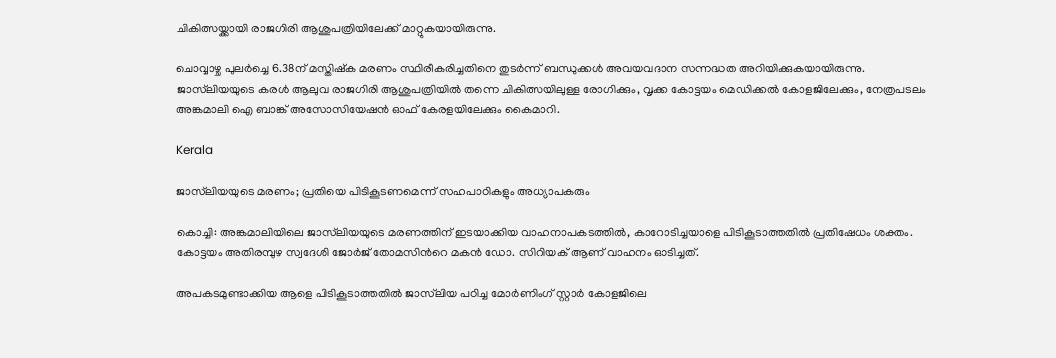ചികിത്സയ്ക്കായി രാജഗിരി ആശുപത്രിയിലേക്ക് മാറ്റുകയായിരുന്നു.

ചൊവ്വാഴ്ച പുലര്‍ച്ചെ 6.38ന് മസ്തിഷ്‌ക മരണം സ്ഥിരീകരിച്ചതിനെ തുടര്‍ന്ന് ബന്ധുക്കള്‍ അവയവദാന സന്നദ്ധത അറിയിക്കുകയായിരുന്നു. ജാസ്‌ലിയയുടെ കരള്‍ ആലുവ രാജഗിരി ആശുപത്രിയില്‍ തന്നെ ചികിത്സയിലുള്ള രോഗിക്കും, വൃക്ക കോട്ടയം മെഡിക്കല്‍ കോളജിലേക്കും, നേത്രപടലം അങ്കമാലി ഐ ബാങ്ക് അസോസിയേഷന്‍ ഓഫ് കേരളയിലേക്കും കൈമാറി.

Kerala

ജാസ്‌ലിയയുടെ മരണം; പ്രതിയെ പിടികൂടണമെന്ന് സഹപാഠികളും അധ്യാപകരും

കൊച്ചി: അങ്കമാലിയിലെ ജാസ്‌ലിയയുടെ മരണത്തിന് ഇടയാക്കിയ വാഹനാപകടത്തിൽ, കാറോടിച്ചയാളെ പിടികൂടാത്തതിൽ പ്രതിഷേധം ശക്തം. കോട്ടയം അതിരമ്പുഴ സ്വദേശി ജോർജ്‌ തോമസിന്‍റെ മകൻ ഡോ. സിറിയക് ആണ് വാഹനം ഓടിച്ചത്.

അപകടമുണ്ടാക്കിയ ആളെ പിടികൂടാത്തതിൽ ജാസ്‍ലിയ പഠിച്ച മോർണിംഗ് സ്റ്റാർ കോളജിലെ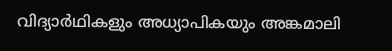വിദ്യാർഥികളും അധ്യാപികയും അങ്കമാലി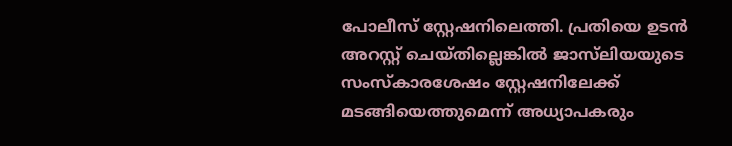പോലീസ് സ്റ്റേഷനിലെത്തി. പ്രതിയെ ഉടൻ അറസ്റ്റ് ചെയ്തില്ലെങ്കിൽ ജാസ്‍ലിയയുടെ സംസ്കാരശേഷം സ്റ്റേഷനിലേക്ക് മടങ്ങിയെത്തുമെന്ന് അധ്യാപകരും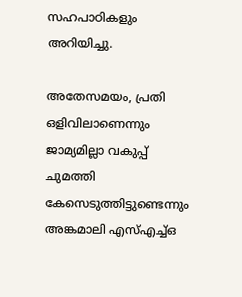സഹപാഠികളും അറിയിച്ചു.

അതേസമയം, പ്രതി ഒളിവിലാണെന്നും ജാമ്യമില്ലാ വകുപ്പ് ചുമത്തി കേസെടുത്തിട്ടുണ്ടെന്നും അങ്കമാലി എസ്എച്ച്ഒ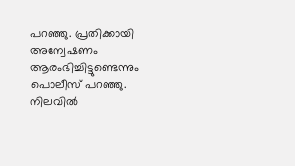പറഞ്ഞു. പ്രതിക്കായി അന്വേഷണം ആരംഭിച്ചിട്ടുണ്ടെന്നും പൊലീസ് പറഞ്ഞു. നിലവിൽ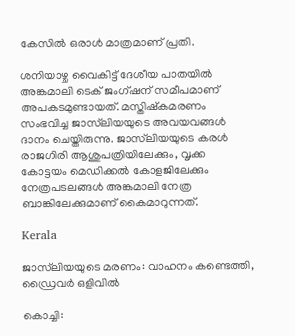കേസിൽ ഒരാൾ മാത്രമാണ് പ്രതി.

ശനിയാഴ്ച വൈകിട്ട് ദേശീയ പാതയിൽ അങ്കമാലി ടെക് ജംഗ്ഷന് സമീപമാണ് അപകടമുണ്ടായത്. മസ്തിഷ്കമരണം സംഭവിച്ച ജാസ്‍ലിയയുടെ അവയവങ്ങൾ ദാനം ചെയ്തിരുന്നു. ജാസ്‌ലിയയുടെ കരൾ രാജഗിരി ആശുപത്രിയിലേക്കും, വൃക്ക കോട്ടയം മെഡിക്കൽ കോളജിലേക്കും നേത്രപടലങ്ങൾ അങ്കമാലി നേത്ര ബാങ്കിലേക്കുമാണ് കൈമാറുന്നത്.

Kerala

ജാസ്‌ലിയയുടെ മരണം: വാഹനം കണ്ടെത്തി, ഡ്രൈവർ ഒളിവിൽ

കൊച്ചി: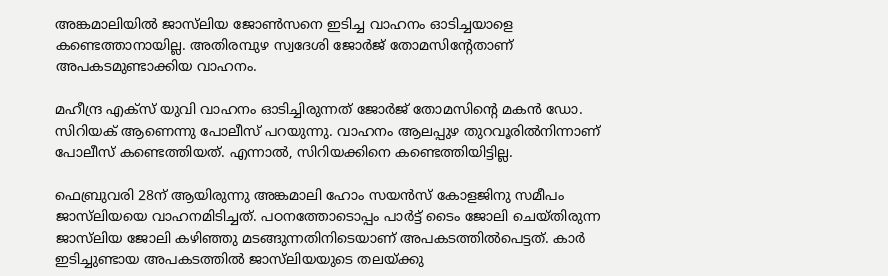അങ്കമാലിയില്‍ ജാസ്‌ലിയ ജോണ്‍സനെ ഇടിച്ച വാഹനം ഓടിച്ചയാളെ കണ്ടെത്താനായില്ല. അതിരമ്പുഴ സ്വദേശി ജോര്‍ജ് തോമസിന്‍റേതാണ് അപകടമുണ്ടാക്കിയ വാഹനം.

മഹീന്ദ്ര എക്‌സ് യുവി വാഹനം ഓടിച്ചിരുന്നത് ജോര്‍ജ് തോമസിന്‍റെ മകന്‍ ഡോ. സിറിയക് ആണെന്നു പോലീസ് പറയുന്നു. വാഹനം ആലപ്പുഴ തുറവൂരില്‍നിന്നാണ് പോലീസ് കണ്ടെത്തിയത്. എന്നാല്‍, സിറിയക്കിനെ കണ്ടെത്തിയിട്ടില്ല.

ഫെബ്രുവരി 28ന് ആയിരുന്നു അങ്കമാലി ഹോം സയന്‍സ് കോളജിനു സമീപം ജാസ്‌ലിയയെ വാഹനമിടിച്ചത്. പഠനത്തോടൊപ്പം പാര്‍ട്ട് ടൈം ജോലി ചെയ്തിരുന്ന ജാസ്‌ലിയ ജോലി കഴിഞ്ഞു മടങ്ങുന്നതിനിടെയാണ് അപകടത്തില്‍പെട്ടത്. കാര്‍ ഇടിച്ചുണ്ടായ അപകടത്തില്‍ ജാസ്‌ലിയയുടെ തലയ്ക്കു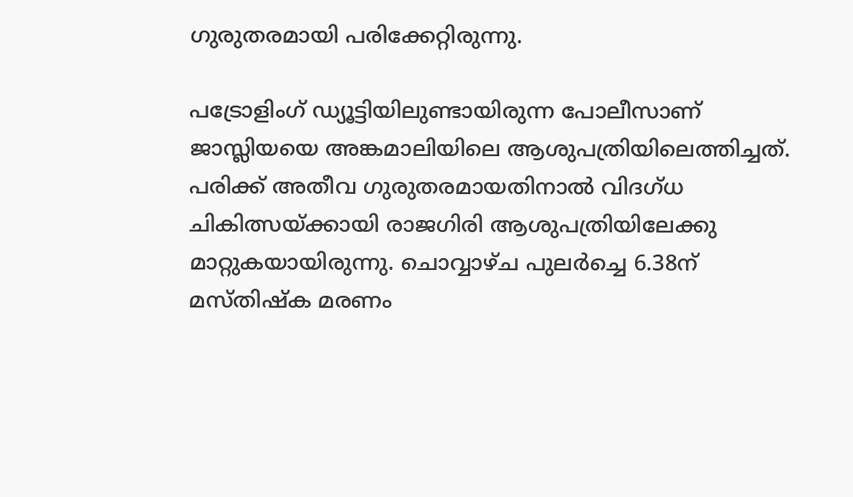ഗുരുതരമായി പരിക്കേറ്റിരുന്നു.

പട്രോളിംഗ് ഡ്യൂട്ടിയിലുണ്ടായിരുന്ന പോലീസാണ് ജാസ്ലിയയെ അങ്കമാലിയിലെ ആശുപത്രിയിലെത്തിച്ചത്. പരിക്ക് അതീവ ഗുരുതരമായതിനാല്‍ വിദഗ്ധ ചികിത്സയ്ക്കായി രാജഗിരി ആശുപത്രിയിലേക്കു മാറ്റുകയായിരുന്നു. ചൊവ്വാഴ്ച പുലര്‍ച്ചെ 6.38ന് മസ്തിഷ്‌ക മരണം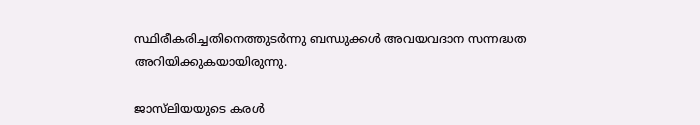സ്ഥിരീകരിച്ചതിനെത്തുടര്‍ന്നു ബന്ധുക്കള്‍ അവയവദാന സന്നദ്ധത അറിയിക്കുകയായിരുന്നു.

ജാസ്‌ലിയയുടെ കരള്‍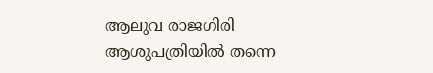ആലുവ രാജഗിരി ആശുപത്രിയില്‍ തന്നെ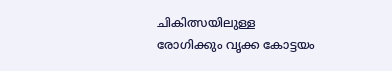ചികിത്സയിലുള്ള രോഗിക്കും വൃക്ക കോട്ടയം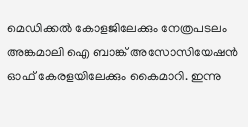മെഡിക്കല്‍ കോളജിലേക്കും നേത്രപടലം അങ്കമാലി ഐ ബാങ്ക് അസോസിയേഷന്‍ ഓഫ് കേരളയിലേക്കും കൈമാറി. ഇന്നു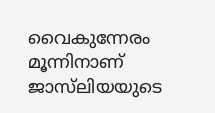വൈകുന്നേരം മൂന്നിനാണ് ജാസ്‌ലിയയുടെ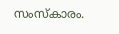സംസ്‌കാരം.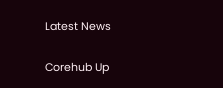Latest News

Corehub Up